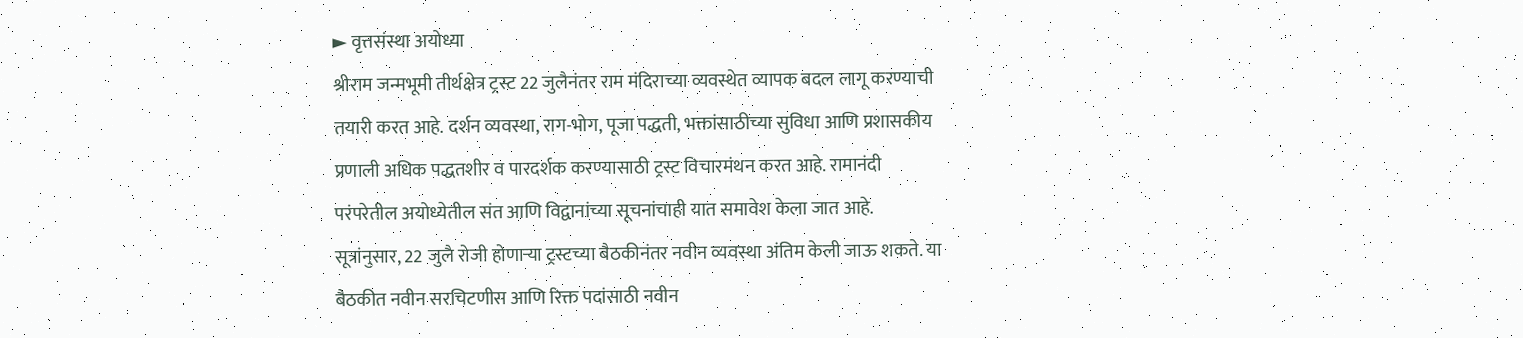► वृत्तसंस्था अयोध्या
श्रीराम जन्मभूमी तीर्थक्षेत्र ट्रस्ट 22 जुलैनंतर राम मंदिराच्या व्यवस्थेत व्यापक बदल लागू करण्याची तयारी करत आहे. दर्शन व्यवस्था, राग-भोग, पूजा पद्धती, भक्तांसाठीच्या सुविधा आणि प्रशासकीय प्रणाली अधिक पद्धतशीर व पारदर्शक करण्यासाठी ट्रस्ट विचारमंथन करत आहे. रामानंदी परंपरेतील अयोध्येतील संत आणि विद्वानांच्या सूचनांचाही यात समावेश केला जात आहे.
सूत्रांनुसार, 22 जुलै रोजी होणाऱ्या ट्रस्टच्या बैठकीनंतर नवीन व्यवस्था अंतिम केली जाऊ शकते. या बैठकीत नवीन सरचिटणीस आणि रिक्त पदांसाठी नवीन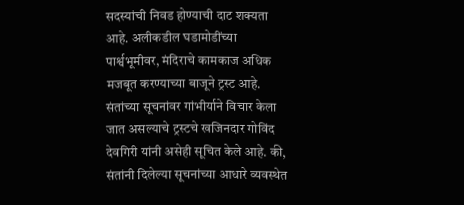सदस्यांची निवड होण्याची दाट शक्यता आहे. अलीकडील घडामोडींच्या पार्श्वभूमीवर, मंदिराचे कामकाज अधिक मजबूत करण्याच्या बाजूने ट्रस्ट आहे.
संतांच्या सूचनांवर गांभीर्याने विचार केला जात असल्याचे ट्रस्टचे खजिनदार गोविंद देवगिरी यांनी असेही सूचित केले आहे. की, संतांनी दिलेल्या सूचनांच्या आधारे व्यवस्थेत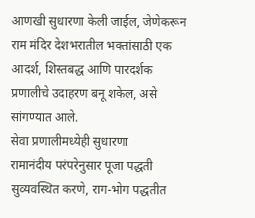आणखी सुधारणा केली जाईल, जेणेकरून राम मंदिर देशभरातील भक्तांसाठी एक आदर्श, शिस्तबद्ध आणि पारदर्शक प्रणालीचे उदाहरण बनू शकेल, असे सांगण्यात आले.
सेवा प्रणालीमध्येही सुधारणा
रामानंदीय परंपरेनुसार पूजा पद्धती सुव्यवस्थित करणे, राग-भोग पद्धतीत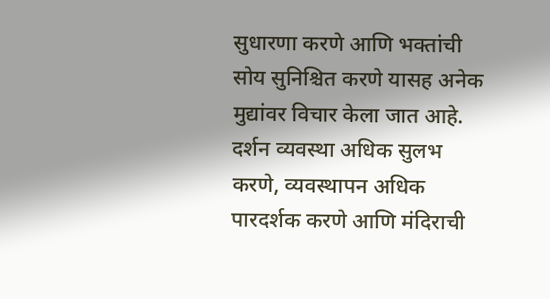सुधारणा करणे आणि भक्तांची सोय सुनिश्चित करणे यासह अनेक मुद्यांवर विचार केला जात आहे. दर्शन व्यवस्था अधिक सुलभ करणे, व्यवस्थापन अधिक पारदर्शक करणे आणि मंदिराची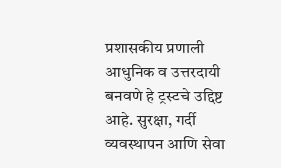प्रशासकीय प्रणाली आधुनिक व उत्तरदायी बनवणे हे ट्रस्टचे उद्दिष्ट आहे. सुरक्षा, गर्दी व्यवस्थापन आणि सेवा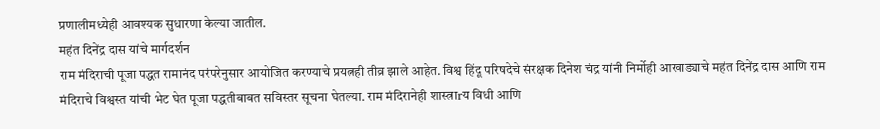प्रणालीमध्येही आवश्यक सुधारणा केल्या जातील.
महंत दिनेंद्र दास यांचे मार्गदर्शन
राम मंदिराची पूजा पद्धत रामानंद परंपरेनुसार आयोजित करण्याचे प्रयत्नही तीव्र झाले आहेत. विश्व हिंदू परिषदेचे संरक्षक दिनेश चंद्र यांनी निर्मोही आखाड्याचे महंत दिनेंद्र दास आणि राम मंदिराचे विश्वस्त यांची भेट घेत पूजा पद्धतीबाबत सविस्तर सूचना घेतल्या. राम मंदिरानेही शास्त्राrय विधी आणि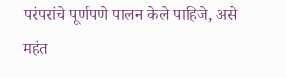परंपरांचे पूर्णपणे पालन केले पाहिजे, असे महंत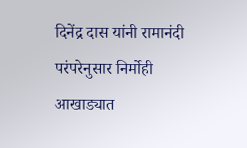दिनेंद्र दास यांनी रामानंदी परंपरेनुसार निर्मोही आखाड्यात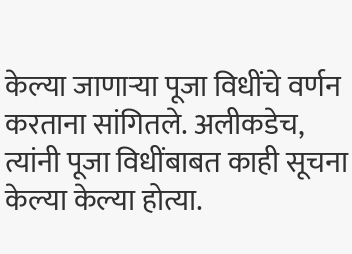केल्या जाणाऱ्या पूजा विधींचे वर्णन करताना सांगितले. अलीकडेच, त्यांनी पूजा विधींबाबत काही सूचना केल्या केल्या होत्या.